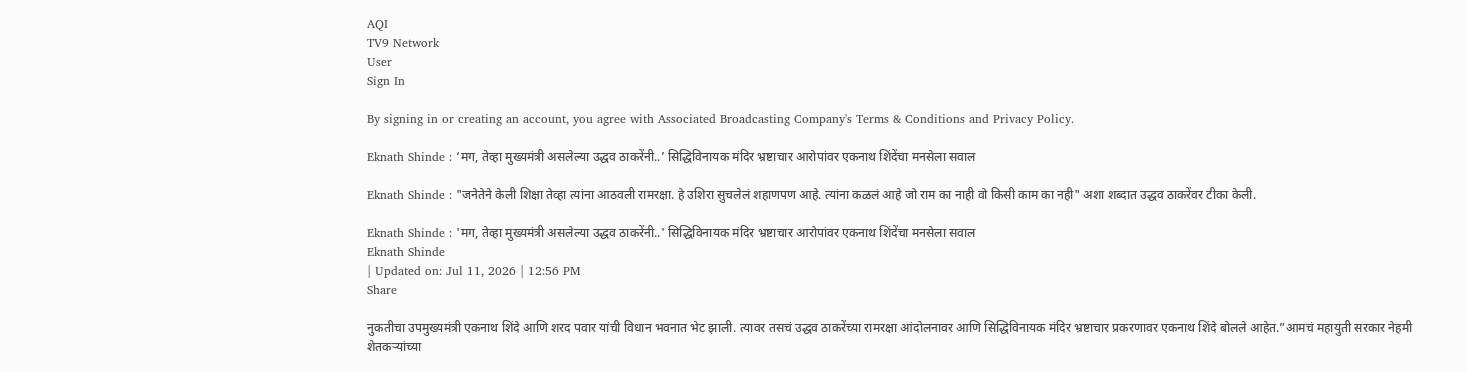AQI
TV9 Network
User
Sign In

By signing in or creating an account, you agree with Associated Broadcasting Company's Terms & Conditions and Privacy Policy.

Eknath Shinde : ‘मग, तेव्हा मुख्यमंत्री असलेल्या उद्धव ठाकरेंनी..’ सिद्धिविनायक मंदिर भ्रष्टाचार आरोपांवर एकनाथ शिंदेंचा मनसेला सवाल

Eknath Shinde : "जनेतेने केली शिक्षा तेव्हा त्यांना आठवली रामरक्षा. हे उशिरा सुचलेलं शहाणपण आहे. त्यांना कळलं आहे जो राम का नाही वो किसी काम का नही" अशा शब्दात उद्धव ठाकरेंवर टीका केली.

Eknath Shinde : 'मग, तेव्हा मुख्यमंत्री असलेल्या उद्धव ठाकरेंनी..' सिद्धिविनायक मंदिर भ्रष्टाचार आरोपांवर एकनाथ शिंदेंचा मनसेला सवाल
Eknath Shinde
| Updated on: Jul 11, 2026 | 12:56 PM
Share

नुकतीचा उपमुख्यमंत्री एकनाथ शिंदे आणि शरद पवार यांची विधान भवनात भेट झाली. त्यावर तसचं उद्धव ठाकरेंच्या रामरक्षा आंदोलनावर आणि सिद्धिविनायक मंदिर भ्रष्टाचार प्रकरणावर एकनाथ शिंदे बोलले आहेत.”आमचं महायुती सरकार नेहमी शेतकऱ्यांच्या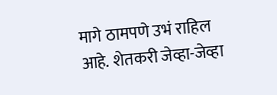मागे ठामपणे उभं राहिल आहे. शेतकरी जेव्हा-जेव्हा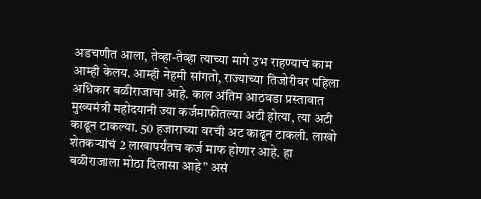अडचणीत आला, तेव्हा-तेव्हा त्याच्या मागे उभ राहण्याचं काम आम्ही केलय. आम्ही नेहमी सांगतो, राज्याच्या तिजोरीवर पहिला अधिकार बळीराजाचा आहे. काल अंतिम आठवडा प्रस्तावात मुख्यमंत्री महोदयानी ज्या कर्जमाफीतल्या अटी होत्या, त्या अटी काढून टाकल्या. 50 हजाराच्या वरची अट काढून टाकली. लाखो शेतकऱ्यांचं 2 लाखापर्यंतच कर्ज माफ होणार आहे. हा बळीराजाला मोठा दिलासा आहे” असं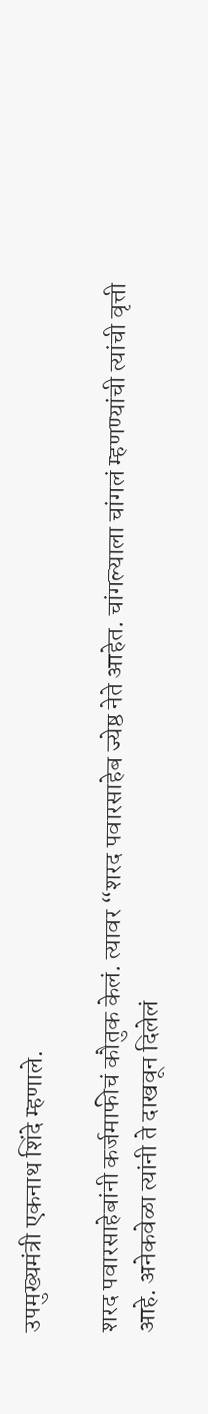उपमुख्यमंत्री एकनाथ शिंदे म्हणाले.

शरद पवारसाहेबांनी कर्जमाफीचं कौतुक केलं. त्यावर “शरद पवारसाहेब ज्येष्ठ नेते आहेत. चांगल्याला चांगलं म्हणण्यांची त्यांची वृत्ती आहे. अनेकवेळा त्यांनी ते दाखवून दिलेलं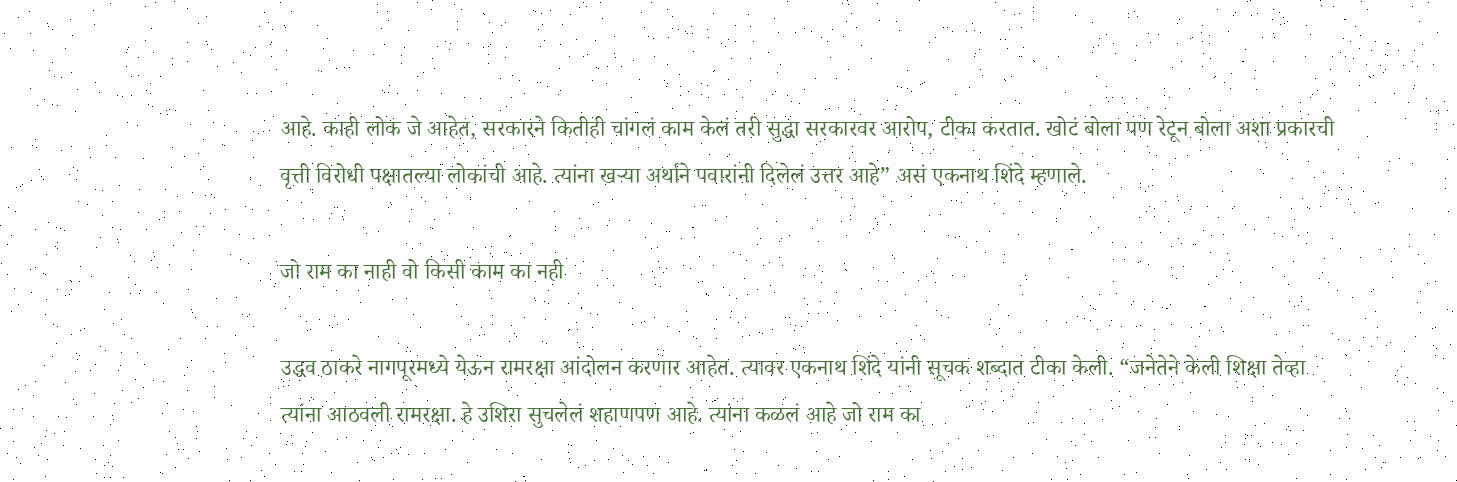आहे. काही लोक जे आहेत, सरकारने कितीही चांगलं काम केलं तरी सुद्धा सरकारवर आरोप, टीका करतात. खोटं बोला पण रेटून बोला अशा प्रकारची वृत्ती विरोधी पक्षातल्या लोकांची आहे. त्यांना खऱ्या अर्थाने पवारांनी दिलेलं उत्तर आहे” असं एकनाथ शिंदे म्हणाले.

जो राम का नाही वो किसी काम का नही

उद्धव ठाकरे नागपूरमध्ये येऊन रामरक्षा आंदोलन करणार आहेत. त्यावर एकनाथ शिंदे यांनी सूचक शब्दात टीका केली. “जनेतेने केली शिक्षा तेव्हा त्यांना आठवली रामरक्षा. हे उशिरा सुचलेलं शहाणपण आहे. त्यांना कळलं आहे जो राम का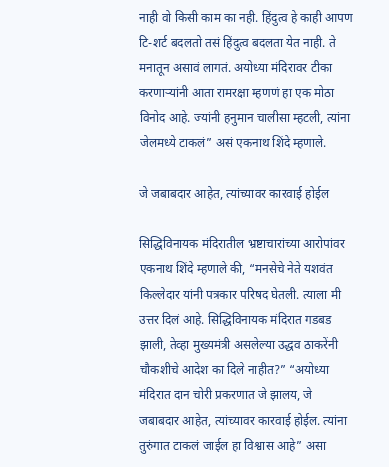नाही वो किसी काम का नही. हिंदुत्व हे काही आपण टि-शर्ट बदलतो तसं हिंदुत्व बदलता येत नाही. ते मनातून असावं लागतं. अयोध्या मंदिरावर टीका करणाऱ्यांनी आता रामरक्षा म्हणणं हा एक मोठा विनोद आहे. ज्यांनी हनुमान चालीसा म्हटली, त्यांना जेलमध्ये टाकलं” असं एकनाथ शिंदे म्हणाले.

जे जबाबदार आहेत, त्यांच्यावर कारवाई होईल

सिद्धिविनायक मंदिरातील भ्रष्टाचारांच्या आरोपांवर एकनाथ शिंदे म्हणाले की, “मनसेचे नेते यशवंत किल्लेदार यांनी पत्रकार परिषद घेतली. त्याला मी उत्तर दिलं आहे. सिद्धिविनायक मंदिरात गडबड झाली, तेव्हा मुख्यमंत्री असलेल्या उद्धव ठाकरेंनी चौकशीचे आदेश का दिले नाहीत?” “अयोध्या मंदिरात दान चोरी प्रकरणात जे झालय, जे जबाबदार आहेत, त्यांच्यावर कारवाई होईल. त्यांना तुरुंगात टाकलं जाईल हा विश्वास आहे” असा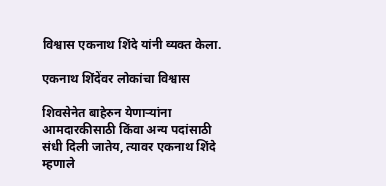विश्वास एकनाथ शिंदे यांनी व्यक्त केला.

एकनाथ शिंदेंवर लोकांचा विश्वास

शिवसेनेत बाहेरुन येणार्‍यांना आमदारकीसाठी किंवा अन्य पदांसाठी संधी दिली जातेय, त्यावर एकनाथ शिंदे म्हणाले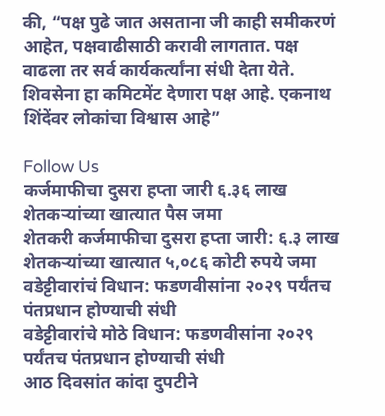की, “पक्ष पुढे जात असताना जी काही समीकरणं आहेत, पक्षवाढीसाठी करावी लागतात. पक्ष वाढला तर सर्व कार्यकर्त्यांना संधी देता येते. शिवसेना हा कमिटमेंट देणारा पक्ष आहे. एकनाथ शिंदेंवर लोकांचा विश्वास आहे”

Follow Us
कर्जमाफीचा दुसरा हप्ता जारी ६.३६ लाख शेतकऱ्यांच्या खात्यात पैस जमा
शेतकरी कर्जमाफीचा दुसरा हप्ता जारी: ६.३ लाख शेतकऱ्यांच्या खात्यात ५,०८६ कोटी रुपये जमा
वडेट्टीवारांचं विधान: फडणवीसांना २०२९ पर्यंतच पंतप्रधान होण्याची संधी
वडेट्टीवारांचे मोठे विधान: फडणवीसांना २०२९ पर्यंतच पंतप्रधान होण्याची संधी
आठ दिवसांत कांदा दुपटीने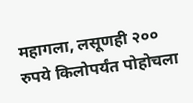महागला, लसूणही २०० रुपये किलोपर्यंत पोहोचला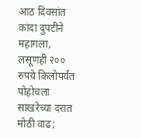आठ दिवसांत कांदा दुपटीने महागला, लसूणही २०० रुपये किलोपर्यंत पोहोचला
साखरेच्या दरात मोठी वाढ;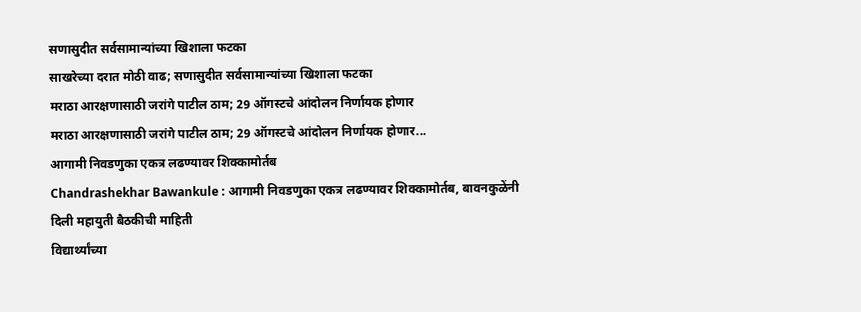सणासुदीत सर्वसामान्यांच्या खिशाला फटका
साखरेच्या दरात मोठी वाढ; सणासुदीत सर्वसामान्यांच्या खिशाला फटका
मराठा आरक्षणासाठी जरांगे पाटील ठाम; 29 ऑगस्टचे आंदोलन निर्णायक होणार
मराठा आरक्षणासाठी जरांगे पाटील ठाम; 29 ऑगस्टचे आंदोलन निर्णायक होणार...
आगामी निवडणुका एकत्र लढण्यावर शिक्कामोर्तब
Chandrashekhar Bawankule : आगामी निवडणुका एकत्र लढण्यावर शिक्कामोर्तब, बावनकुळेंनी दिली महायुती बैठकीची माहिती
विद्यार्थ्यांच्या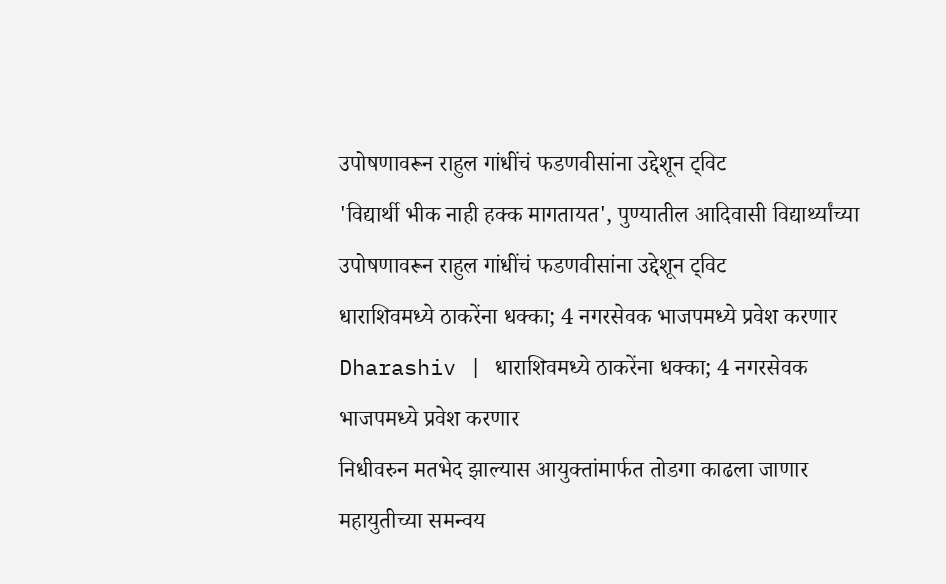उपोषणावरून राहुल गांधींचं फडणवीसांना उद्देशून ट्विट
'विद्यार्थी भीक नाही हक्क मागतायत', पुण्यातील आदिवासी विद्यार्थ्यांच्या उपोषणावरून राहुल गांधींचं फडणवीसांना उद्देशून ट्विट
धाराशिवमध्ये ठाकरेंना धक्का; 4 नगरसेवक भाजपमध्ये प्रवेश करणार
Dharashiv | धाराशिवमध्ये ठाकरेंना धक्का; 4 नगरसेवक भाजपमध्ये प्रवेश करणार
निधीवरुन मतभेद झाल्यास आयुक्तांमार्फत तोडगा काढला जाणार
महायुतीच्या समन्वय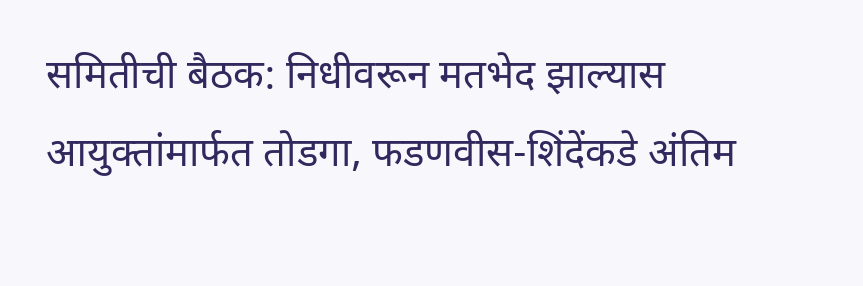समितीची बैठक: निधीवरून मतभेद झाल्यास आयुक्तांमार्फत तोडगा, फडणवीस-शिंदेंकडे अंतिम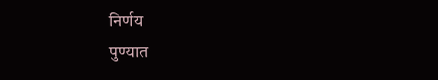निर्णय
पुण्यात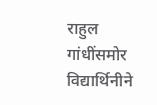राहुल गांधींसमोर विद्यार्थिनीने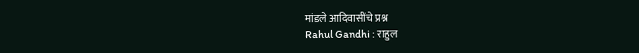मांडले आदिवासींचे प्रश्न
Rahul Gandhi : राहुल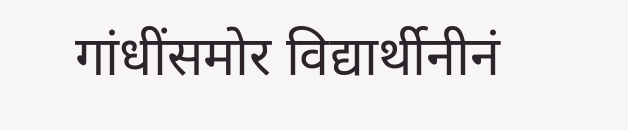गांधींसमोर विद्यार्थीनीनं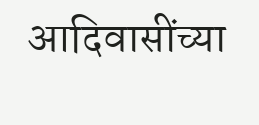आदिवासींच्या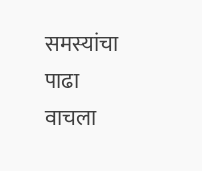समस्यांचा पाढा वाचला